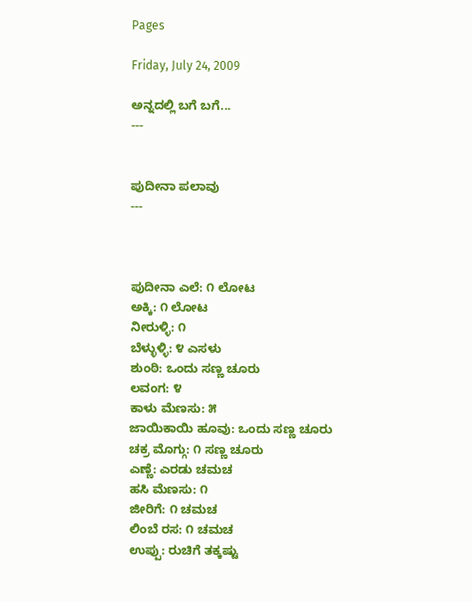Pages

Friday, July 24, 2009

ಅನ್ನದಲ್ಲಿ ಬಗೆ ಬಗೆ...
---


ಪುದೀನಾ ಪಲಾವು
---



ಪುದೀನಾ ಎಲೆ: ೧ ಲೋಟ
ಅಕ್ಕಿ: ೧ ಲೋಟ
ನೀರುಳ್ಳಿ: ೧
ಬೆಳ್ಳುಳ್ಳಿ: ೪ ಎಸಳು
ಶುಂಠಿ: ಒಂದು ಸಣ್ಣ ಚೂರು
ಲವಂಗ: ೪
ಕಾಳು ಮೆಣಸು: ೫
ಜಾಯಿಕಾಯಿ ಹೂವು: ಒಂದು ಸಣ್ಣ ಚೂರು
ಚಕ್ರ ಮೊಗ್ಗು: ೧ ಸಣ್ಣ ಚೂರು
ಎಣ್ಣೆ: ಎರಡು ಚಮಚ
ಹಸಿ ಮೆಣಸು: ೧
ಜೀರಿಗೆ: ೧ ಚಮಚ
ಲಿಂಬೆ ರಸ: ೧ ಚಮಚ
ಉಪ್ಪು: ರುಚಿಗೆ ತಕ್ಕಷ್ಟು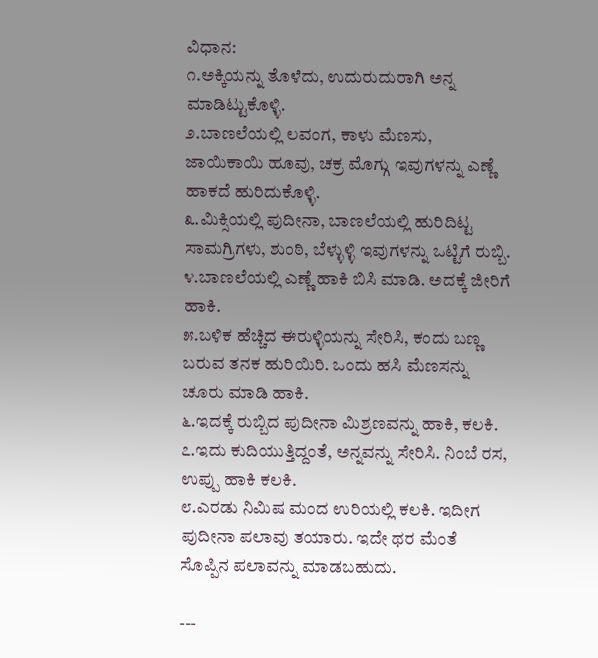ವಿಧಾನ:
೧.ಅಕ್ಕಿಯನ್ನು ತೊಳೆದು, ಉದುರುದುರಾಗಿ ಅನ್ನ ಮಾಡಿಟ್ಟುಕೊಳ್ಳಿ.
೨.ಬಾಣಲೆಯಲ್ಲಿ ಲವಂಗ, ಕಾಳು ಮೆಣಸು, ಜಾಯಿಕಾಯಿ ಹೂವು, ಚಕ್ರ ಮೊಗ್ಗು ಇವುಗಳನ್ನು ಎಣ್ಣೆ ಹಾಕದೆ ಹುರಿದುಕೊಳ್ಳಿ.
೩.ಮಿಕ್ಸಿಯಲ್ಲಿ ಪುದೀನಾ, ಬಾಣಲೆಯಲ್ಲಿ ಹುರಿದಿಟ್ಟ ಸಾಮಗ್ರಿಗಳು, ಶುಂಠಿ, ಬೆಳ್ಳುಳ್ಳಿ ಇವುಗಳನ್ನು ಒಟ್ಟಿಗೆ ರುಬ್ಬಿ.
೪.ಬಾಣಲೆಯಲ್ಲಿ ಎಣ್ಣೆ ಹಾಕಿ ಬಿಸಿ ಮಾಡಿ. ಅದಕ್ಕೆ ಜೀರಿಗೆ ಹಾಕಿ.
೫.ಬಳಿಕ ಹೆಚ್ಚಿದ ಈರುಳ್ಳಿಯನ್ನು ಸೇರಿಸಿ, ಕಂದು ಬಣ್ಣ ಬರುವ ತನಕ ಹುರಿಯಿರಿ. ಒಂದು ಹಸಿ ಮೆಣಸನ್ನು ಚೂರು ಮಾಡಿ ಹಾಕಿ.
೬.ಇದಕ್ಕೆ ರುಬ್ಬಿದ ಪುದೀನಾ ಮಿಶ್ರಣವನ್ನು ಹಾಕಿ, ಕಲಕಿ.
೭.ಇದು ಕುದಿಯುತ್ತಿದ್ದಂತೆ, ಅನ್ನವನ್ನು ಸೇರಿಸಿ. ನಿಂಬೆ ರಸ, ಉಪ್ಪು ಹಾಕಿ ಕಲಕಿ.
೮.ಎರಡು ನಿಮಿಷ ಮಂದ ಉರಿಯಲ್ಲಿ ಕಲಕಿ. ಇದೀಗ ಪುದೀನಾ ಪಲಾವು ತಯಾರು. ಇದೇ ಥರ ಮೆಂತೆ ಸೊಪ್ಪಿನ ಪಲಾವನ್ನು ಮಾಡಬಹುದು.

---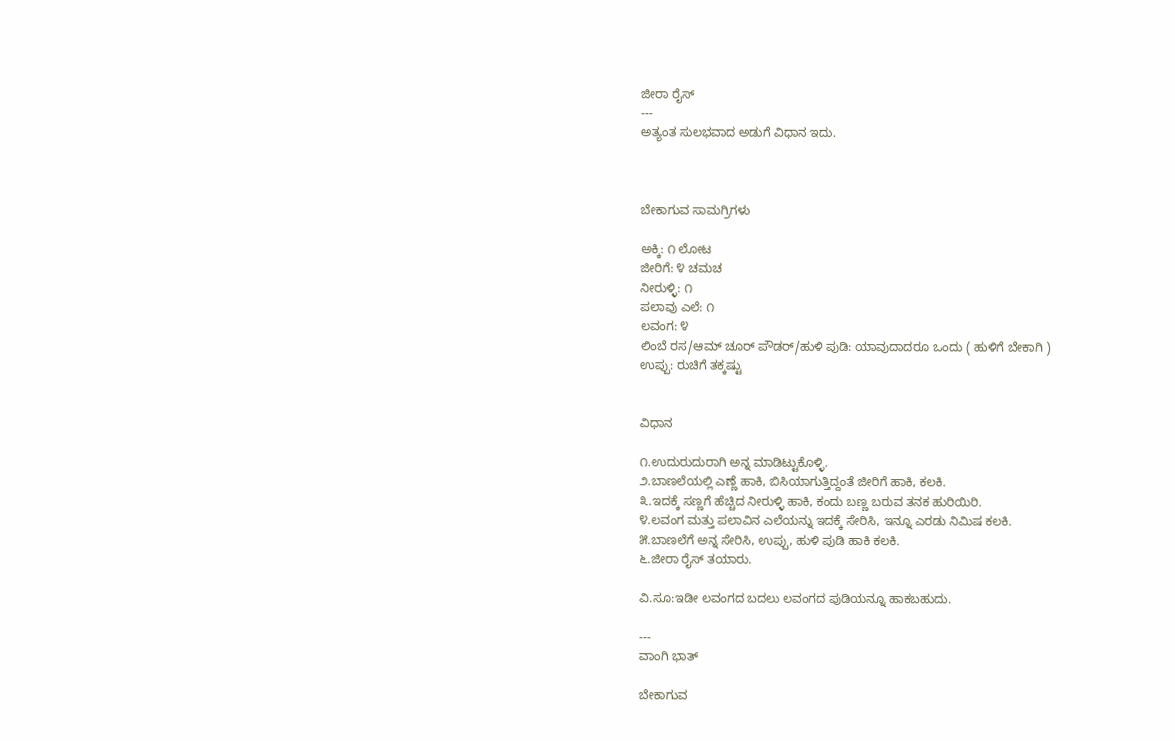ಜೀರಾ ರೈಸ್
---
ಅತ್ಯಂತ ಸುಲಭವಾದ ಅಡುಗೆ ವಿಧಾನ ಇದು.



ಬೇಕಾಗುವ ಸಾಮಗ್ರಿಗಳು

ಅಕ್ಕಿ: ೧ ಲೋಟ
ಜೀರಿಗೆ: ೪ ಚಮಚ
ನೀರುಳ್ಳಿ: ೧
ಪಲಾವು ಎಲೆ: ೧
ಲವಂಗ: ೪
ಲಿಂಬೆ ರಸ/ಆಮ್ ಚೂರ್ ಪೌಡರ್/ಹುಳಿ ಪುಡಿ: ಯಾವುದಾದರೂ ಒಂದು ( ಹುಳಿಗೆ ಬೇಕಾಗಿ )
ಉಪ್ಪು: ರುಚಿಗೆ ತಕ್ಕಷ್ಟು


ವಿಧಾನ

೧.ಉದುರುದುರಾಗಿ ಅನ್ನ ಮಾಡಿಟ್ಟುಕೊಳ್ಳಿ.
೨.ಬಾಣಲೆಯಲ್ಲಿ ಎಣ್ಣೆ ಹಾಕಿ, ಬಿಸಿಯಾಗುತ್ತಿದ್ದಂತೆ ಜೀರಿಗೆ ಹಾಕಿ, ಕಲಕಿ.
೩.ಇದಕ್ಕೆ ಸಣ್ಣಗೆ ಹೆಚ್ಚಿದ ನೀರುಳ್ಳಿ ಹಾಕಿ, ಕಂದು ಬಣ್ಣ ಬರುವ ತನಕ ಹುರಿಯಿರಿ.
೪.ಲವಂಗ ಮತ್ತು ಪಲಾವಿನ ಎಲೆಯನ್ನು ಇದಕ್ಕೆ ಸೇರಿಸಿ, ಇನ್ನೂ ಎರಡು ನಿಮಿಷ ಕಲಕಿ.
೫.ಬಾಣಲೆಗೆ ಅನ್ನ ಸೇರಿಸಿ, ಉಪ್ಪು, ಹುಳಿ ಪುಡಿ ಹಾಕಿ ಕಲಕಿ.
೬.ಜೀರಾ ರೈಸ್ ತಯಾರು.

ವಿ.ಸೂ:ಇಡೀ ಲವಂಗದ ಬದಲು ಲವಂಗದ ಪುಡಿಯನ್ನೂ ಹಾಕಬಹುದು.

---
ವಾಂಗಿ ಭಾತ್

ಬೇಕಾಗುವ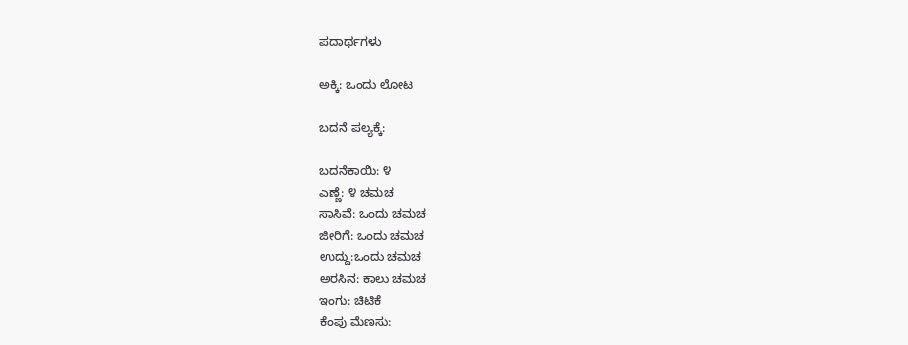ಪದಾರ್ಥಗಳು

ಅಕ್ಕಿ: ಒಂದು ಲೋಟ

ಬದನೆ ಪಲ್ಯಕ್ಕೆ:

ಬದನೆಕಾಯಿ: ೪
ಎಣ್ಣೆ: ೪ ಚಮಚ
ಸಾಸಿವೆ: ಒಂದು ಚಮಚ
ಜೀರಿಗೆ: ಒಂದು ಚಮಚ
ಉದ್ದು:ಒಂದು ಚಮಚ
ಅರಸಿನ: ಕಾಲು ಚಮಚ
ಇಂಗು: ಚಿಟಿಕೆ
ಕೆಂಪು ಮೆಣಸು: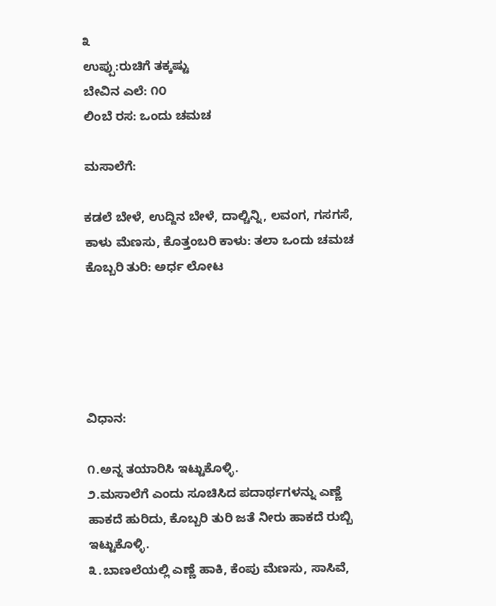೩
ಉಪ್ಪು:ರುಚಿಗೆ ತಕ್ಕಷ್ಟು
ಬೇವಿನ ಎಲೆ: ೧೦
ಲಿಂಬೆ ರಸ: ಒಂದು ಚಮಚ

ಮಸಾಲೆಗೆ:

ಕಡಲೆ ಬೇಳೆ, ಉದ್ದಿನ ಬೇಳೆ, ದಾಲ್ಚಿನ್ನಿ, ಲವಂಗ, ಗಸಗಸೆ, ಕಾಳು ಮೆಣಸು, ಕೊತ್ತಂಬರಿ ಕಾಳು: ತಲಾ ಒಂದು ಚಮಚ
ಕೊಬ್ಬರಿ ತುರಿ: ಅರ್ಧ ಲೋಟ





ವಿಧಾನ:

೧.ಅನ್ನ ತಯಾರಿಸಿ ಇಟ್ಟುಕೊಳ್ಳಿ.
೨.ಮಸಾಲೆಗೆ ಎಂದು ಸೂಚಿಸಿದ ಪದಾರ್ಥಗಳನ್ನು ಎಣ್ಣೆ ಹಾಕದೆ ಹುರಿದು, ಕೊಬ್ಬರಿ ತುರಿ ಜತೆ ನೀರು ಹಾಕದೆ ರುಬ್ಬಿ ಇಟ್ಟುಕೊಳ್ಳಿ.
೩.ಬಾಣಲೆಯಲ್ಲಿ ಎಣ್ಣೆ ಹಾಕಿ, ಕೆಂಪು ಮೆಣಸು, ಸಾಸಿವೆ,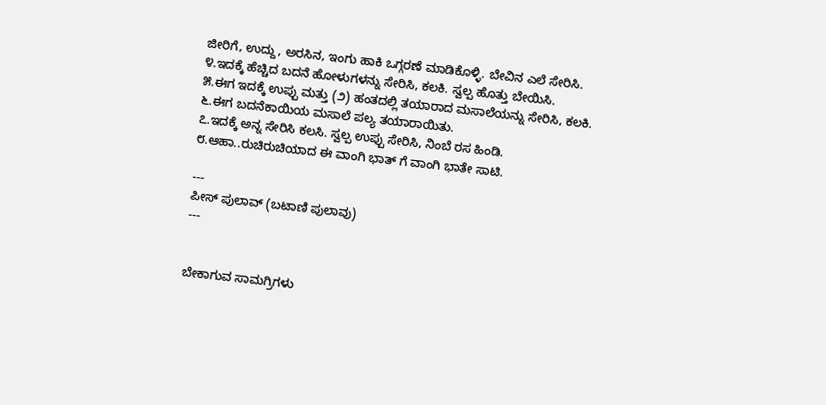ಜೀರಿಗೆ, ಉದ್ದು, ಅರಸಿನ, ಇಂಗು ಹಾಕಿ ಒಗ್ಗರಣೆ ಮಾಡಿಕೊಳ್ಳಿ. ಬೇವಿನ ಎಲೆ ಸೇರಿಸಿ.
೪.ಇದಕ್ಕೆ ಹೆಚ್ಚಿದ ಬದನೆ ಹೋಳುಗಳನ್ನು ಸೇರಿಸಿ, ಕಲಕಿ. ಸ್ವಲ್ಪ ಹೊತ್ತು ಬೇಯಿಸಿ.
೫.ಈಗ ಇದಕ್ಕೆ ಉಪ್ಪು ಮತ್ತು (೨) ಹಂತದಲ್ಲಿ ತಯಾರಾದ ಮಸಾಲೆಯನ್ನು ಸೇರಿಸಿ, ಕಲಕಿ.
೬.ಈಗ ಬದನೆಕಾಯಿಯ ಮಸಾಲೆ ಪಲ್ಯ ತಯಾರಾಯಿತು.
೭.ಇದಕ್ಕೆ ಅನ್ನ ಸೇರಿಸಿ ಕಲಸಿ. ಸ್ವಲ್ಪ ಉಪ್ಪು ಸೇರಿಸಿ, ನಿಂಬೆ ರಸ ಹಿಂಡಿ.
೮.ಆಹಾ..ರುಚಿರುಚಿಯಾದ ಈ ವಾಂಗಿ ಭಾತ್ ಗೆ ವಾಂಗಿ ಭಾತೇ ಸಾಟಿ.

---
ಪೀಸ್ ಪುಲಾವ್ (ಬಟಾಣಿ ಪುಲಾವು)
---


ಬೇಕಾಗುವ ಸಾಮಗ್ರಿಗಳು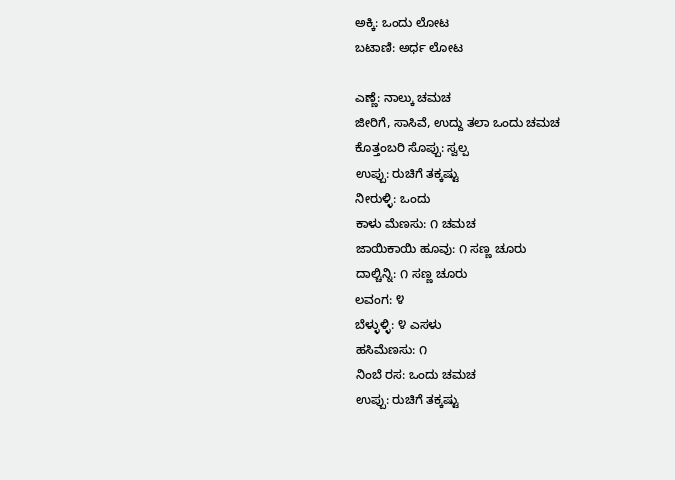ಅಕ್ಕಿ: ಒಂದು ಲೋಟ
ಬಟಾಣಿ: ಅರ್ಧ ಲೋಟ

ಎಣ್ಣೆ: ನಾಲ್ಕು ಚಮಚ
ಜೀರಿಗೆ, ಸಾಸಿವೆ, ಉದ್ದು ತಲಾ ಒಂದು ಚಮಚ
ಕೊತ್ತಂಬರಿ ಸೊಪ್ಪು: ಸ್ವಲ್ಪ
ಉಪ್ಪು: ರುಚಿಗೆ ತಕ್ಕಷ್ಟು
ನೀರುಳ್ಳಿ: ಒಂದು
ಕಾಳು ಮೆಣಸು: ೧ ಚಮಚ
ಜಾಯಿಕಾಯಿ ಹೂವು: ೧ ಸಣ್ಣ ಚೂರು
ದಾಲ್ಚಿನ್ನಿ: ೧ ಸಣ್ಣ ಚೂರು
ಲವಂಗ: ೪
ಬೆಳ್ಳುಳ್ಳಿ: ೪ ಎಸಳು
ಹಸಿಮೆಣಸು: ೧
ನಿಂಬೆ ರಸ: ಒಂದು ಚಮಚ
ಉಪ್ಪು: ರುಚಿಗೆ ತಕ್ಕಷ್ಟು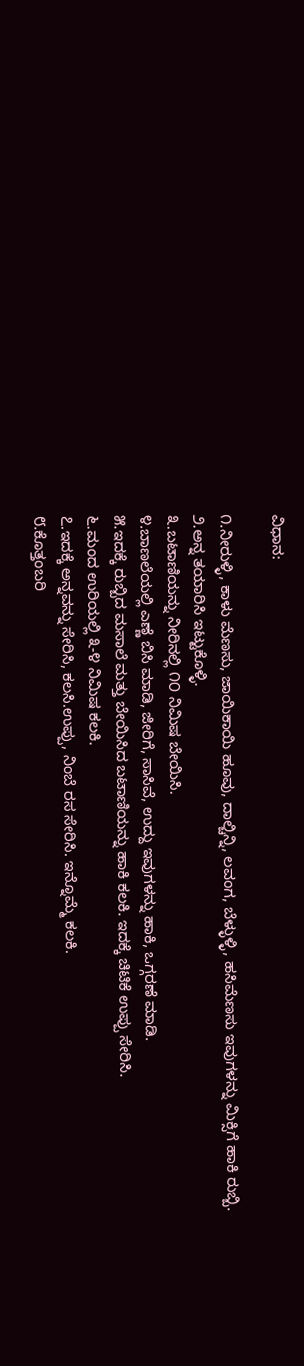ವಿಧಾನ:

೧.ನೀರುಳ್ಳಿ, ಕಾಳು ಮೆಣಸು, ಜಾಯಿಕಾಯಿ ಹೂವು, ದಾಲ್ಚಿನ್ನಿ, ಲವಂಗ, ಬೆಳ್ಳುಳ್ಳಿ, ಹಸಿಮೆಣಸು ಇವುಗಳನ್ನು ಮಿಕ್ಸಿಗೆ ಹಾಕಿ ರುಬ್ಬಿ.
೨.ಅನ್ನ ತಯಾರಿಸಿ ಇಟ್ಟುಕೊಳ್ಳಿ.
೩.ಬಟಾಣಿಯನ್ನು ನೀರಿನಲ್ಲಿ ೧೦ ನಿಮಿಷ ಬೇಯಿಸಿ.
೪.ಬಾಣಲೆಯಲ್ಲಿ ಎಣ್ಣೆ ಬಿಸಿ ಮಾಡಿ, ಜೀರಿಗೆ, ಸಾಸಿವೆ, ಉದ್ದು ಇವುಗಳನ್ನು ಹಾಕಿ, ಒಗ್ಗರಣೆ ಮಾಡಿ.
೫.ಇದಕ್ಕೆ ರುಬ್ಬಿದ ಮಸಾಲೆ ಮತ್ತು ಬೇಯಿಸಿದ ಬಟಾಣಿಯನ್ನು ಹಾಕಿ ಕಲಕಿ. ಇದಕ್ಕೆ ಚಿಟಿಕೆ ಉಪ್ಪು ಸೇರಿಸಿ.
೬.ಮಂದ ಉರಿಯಲ್ಲಿ ೩-೪ ನಿಮಿಷ ಕಲಕಿ.
೭.ಇದಕ್ಕೆ ಅನ್ನವನ್ನು ಸೇರಿಸಿ, ಕಲಸಿ.ಉಪ್ಪು, ನಿಂಬೆ ರಸ ಸೇರಿಸಿ. ಇನ್ನೊಮ್ಮೆ ಕಲಕಿ.
೮.ಕೊತ್ತಂಬರಿ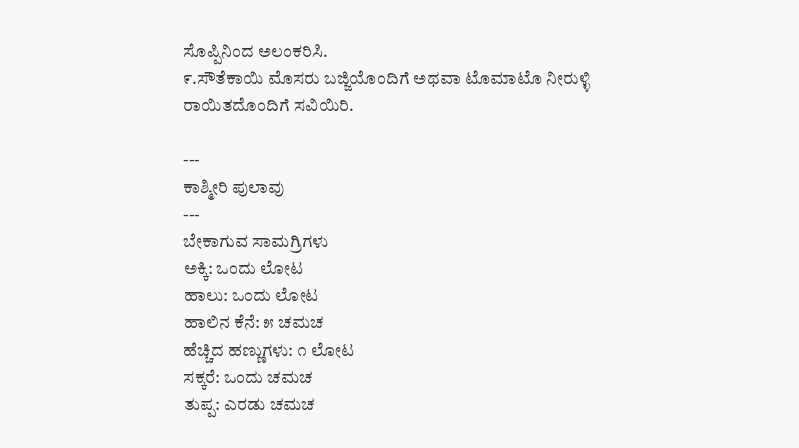ಸೊಪ್ಪಿನಿಂದ ಅಲಂಕರಿಸಿ.
೯.ಸೌತೆಕಾಯಿ ಮೊಸರು ಬಜ್ಜಿಯೊಂದಿಗೆ ಅಥವಾ ಟೊಮಾಟೊ ನೀರುಳ್ಳಿ ರಾಯಿತದೊಂದಿಗೆ ಸವಿಯಿರಿ.

---
ಕಾಶ್ಮೀರಿ ಪುಲಾವು
---
ಬೇಕಾಗುವ ಸಾಮಗ್ರಿಗಳು
ಅಕ್ಕಿ: ಒಂದು ಲೋಟ
ಹಾಲು: ಒಂದು ಲೋಟ
ಹಾಲಿನ ಕೆನೆ: ೫ ಚಮಚ
ಹೆಚ್ಚಿದ ಹಣ್ಣುಗಳು: ೧ ಲೋಟ
ಸಕ್ಕರೆ: ಒಂದು ಚಮಚ
ತುಪ್ಪ: ಎರಡು ಚಮಚ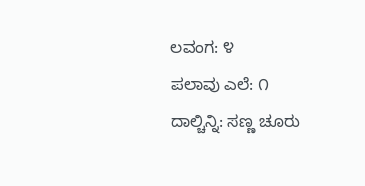ಲವಂಗ: ೪
ಪಲಾವು ಎಲೆ: ೧
ದಾಲ್ಚಿನ್ನಿ: ಸಣ್ಣ ಚೂರು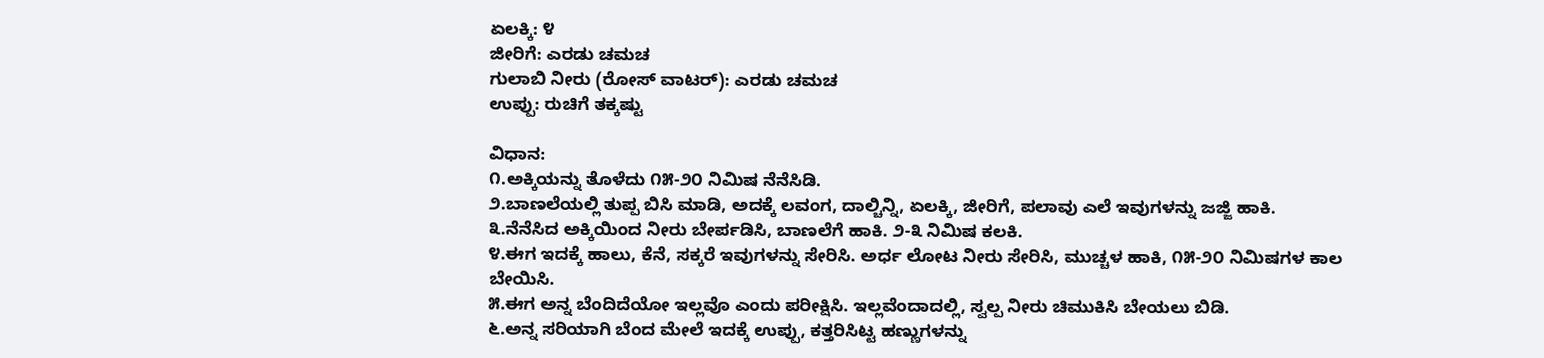ಏಲಕ್ಕಿ: ೪
ಜೀರಿಗೆ: ಎರಡು ಚಮಚ
ಗುಲಾಬಿ ನೀರು (ರೋಸ್ ವಾಟರ್): ಎರಡು ಚಮಚ
ಉಪ್ಪು: ರುಚಿಗೆ ತಕ್ಕಷ್ಟು

ವಿಧಾನ:
೧.ಅಕ್ಕಿಯನ್ನು ತೊಳೆದು ೧೫-೨೦ ನಿಮಿಷ ನೆನೆಸಿಡಿ.
೨.ಬಾಣಲೆಯಲ್ಲಿ ತುಪ್ಪ ಬಿಸಿ ಮಾಡಿ, ಅದಕ್ಕೆ ಲವಂಗ, ದಾಲ್ಚಿನ್ನಿ, ಏಲಕ್ಕಿ, ಜೀರಿಗೆ, ಪಲಾವು ಎಲೆ ಇವುಗಳನ್ನು ಜಜ್ಜಿ ಹಾಕಿ.
೩.ನೆನೆಸಿದ ಅಕ್ಕಿಯಿಂದ ನೀರು ಬೇರ್ಪಡಿಸಿ, ಬಾಣಲೆಗೆ ಹಾಕಿ. ೨-೩ ನಿಮಿಷ ಕಲಕಿ.
೪.ಈಗ ಇದಕ್ಕೆ ಹಾಲು, ಕೆನೆ, ಸಕ್ಕರೆ ಇವುಗಳನ್ನು ಸೇರಿಸಿ. ಅರ್ಧ ಲೋಟ ನೀರು ಸೇರಿಸಿ, ಮುಚ್ಚಳ ಹಾಕಿ, ೧೫-೨೦ ನಿಮಿಷಗಳ ಕಾಲ ಬೇಯಿಸಿ.
೫.ಈಗ ಅನ್ನ ಬೆಂದಿದೆಯೋ ಇಲ್ಲವೊ ಎಂದು ಪರೀಕ್ಷಿಸಿ. ಇಲ್ಲವೆಂದಾದಲ್ಲಿ, ಸ್ವಲ್ಪ ನೀರು ಚಿಮುಕಿಸಿ ಬೇಯಲು ಬಿಡಿ.
೬.ಅನ್ನ ಸರಿಯಾಗಿ ಬೆಂದ ಮೇಲೆ ಇದಕ್ಕೆ ಉಪ್ಪು, ಕತ್ತರಿಸಿಟ್ಟ ಹಣ್ಣುಗಳನ್ನು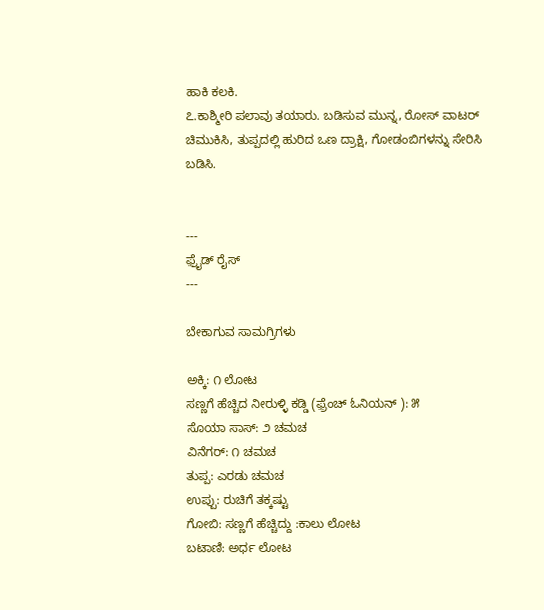ಹಾಕಿ ಕಲಕಿ.
೭.ಕಾಶ್ಮೀರಿ ಪಲಾವು ತಯಾರು. ಬಡಿಸುವ ಮುನ್ನ, ರೋಸ್ ವಾಟರ್ ಚಿಮುಕಿಸಿ, ತುಪ್ಪದಲ್ಲಿ ಹುರಿದ ಒಣ ದ್ರಾಕ್ಷಿ, ಗೋಡಂಬಿಗಳನ್ನು ಸೇರಿಸಿ ಬಡಿಸಿ.


---
ಫ಼್ರೈಡ್ ರೈಸ್
---

ಬೇಕಾಗುವ ಸಾಮಗ್ರಿಗಳು

ಅಕ್ಕಿ: ೧ ಲೋಟ
ಸಣ್ಣಗೆ ಹೆಚ್ಚಿದ ನೀರುಳ್ಳಿ ಕಡ್ಡಿ (ಫ಼್ರೆಂಚ್ ಓನಿಯನ್ ): ೫
ಸೊಯಾ ಸಾಸ್: ೨ ಚಮಚ
ವಿನೆಗರ್: ೧ ಚಮಚ
ತುಪ್ಪ: ಎರಡು ಚಮಚ
ಉಪ್ಪು: ರುಚಿಗೆ ತಕ್ಕಷ್ಟು
ಗೋಬಿ: ಸಣ್ಣಗೆ ಹೆಚ್ಚಿದ್ದು :ಕಾಲು ಲೋಟ
ಬಟಾಣಿ: ಅರ್ಧ ಲೋಟ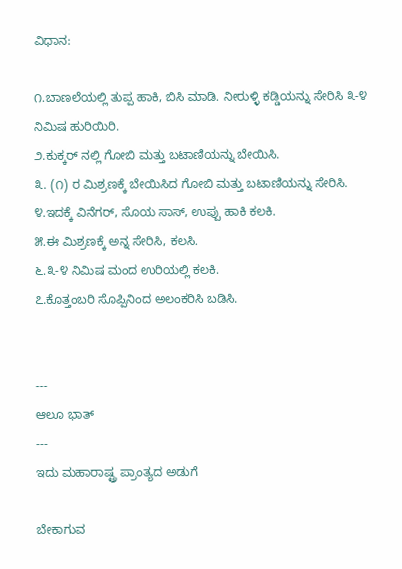ವಿಧಾನ:

೧.ಬಾಣಲೆಯಲ್ಲಿ ತುಪ್ಪ ಹಾಕಿ, ಬಿಸಿ ಮಾಡಿ. ನೀರುಳ್ಳಿ ಕಡ್ಡಿಯನ್ನು ಸೇರಿಸಿ ೩-೪ ನಿಮಿಷ ಹುರಿಯಿರಿ.
೨.ಕುಕ್ಕರ್ ನಲ್ಲಿ ಗೋಬಿ ಮತ್ತು ಬಟಾಣಿಯನ್ನು ಬೇಯಿಸಿ.
೩. (೧) ರ ಮಿಶ್ರಣಕ್ಕೆ ಬೇಯಿಸಿದ ಗೋಬಿ ಮತ್ತು ಬಟಾಣಿಯನ್ನು ಸೇರಿಸಿ.
೪.ಇದಕ್ಕೆ ವಿನೆಗರ್, ಸೊಯ ಸಾಸ್, ಉಪ್ಪು ಹಾಕಿ ಕಲಕಿ.
೫.ಈ ಮಿಶ್ರಣಕ್ಕೆ ಅನ್ನ ಸೇರಿಸಿ, ಕಲಸಿ.
೬.೩-೪ ನಿಮಿಷ ಮಂದ ಉರಿಯಲ್ಲಿ ಕಲಕಿ.
೭.ಕೊತ್ತಂಬರಿ ಸೊಪ್ಪಿನಿಂದ ಅಲಂಕರಿಸಿ ಬಡಿಸಿ.


---
ಆಲೂ ಭಾತ್
---
ಇದು ಮಹಾರಾಷ್ಟ್ರ ಪ್ರಾಂತ್ಯದ ಅಡುಗೆ

ಬೇಕಾಗುವ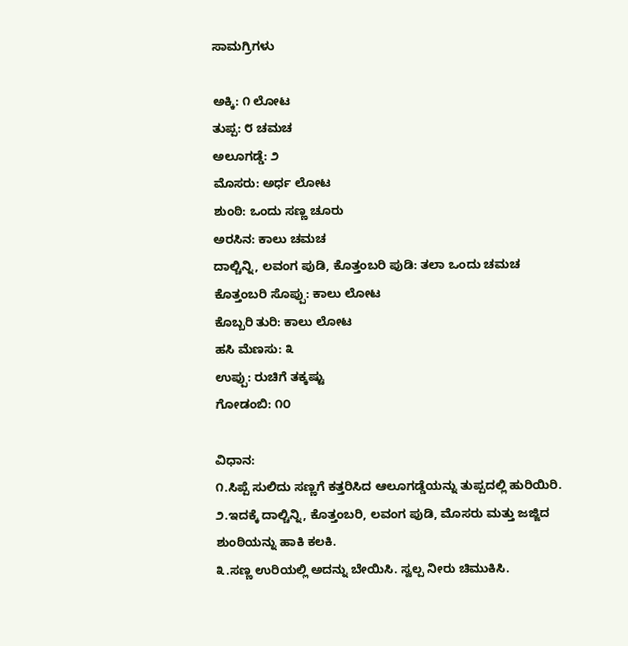ಸಾಮಗ್ರಿಗಳು

ಅಕ್ಕಿ: ೧ ಲೋಟ
ತುಪ್ಪ: ೮ ಚಮಚ
ಅಲೂಗಡ್ಡೆ: ೨
ಮೊಸರು: ಅರ್ಧ ಲೋಟ
ಶುಂಠಿ: ಒಂದು ಸಣ್ಣ ಚೂರು
ಅರಸಿನ: ಕಾಲು ಚಮಚ
ದಾಲ್ಚಿನ್ನಿ, ಲವಂಗ ಪುಡಿ, ಕೊತ್ತಂಬರಿ ಪುಡಿ: ತಲಾ ಒಂದು ಚಮಚ
ಕೊತ್ತಂಬರಿ ಸೊಪ್ಪು: ಕಾಲು ಲೋಟ
ಕೊಬ್ಬರಿ ತುರಿ: ಕಾಲು ಲೋಟ
ಹಸಿ ಮೆಣಸು: ೩
ಉಪ್ಪು: ರುಚಿಗೆ ತಕ್ಕಷ್ಟು
ಗೋಡಂಬಿ: ೧೦

ವಿಧಾನ:
೧.ಸಿಪ್ಪೆ ಸುಲಿದು ಸಣ್ಣಗೆ ಕತ್ತರಿಸಿದ ಆಲೂಗಡ್ಡೆಯನ್ನು ತುಪ್ಪದಲ್ಲಿ ಹುರಿಯಿರಿ.
೨.ಇದಕ್ಕೆ ದಾಲ್ಚಿನ್ನಿ, ಕೊತ್ತಂಬರಿ, ಲವಂಗ ಪುಡಿ, ಮೊಸರು ಮತ್ತು ಜಜ್ಜಿದ ಶುಂಠಿಯನ್ನು ಹಾಕಿ ಕಲಕಿ.
೩.ಸಣ್ಣ ಉರಿಯಲ್ಲಿ ಅದನ್ನು ಬೇಯಿಸಿ. ಸ್ವಲ್ಪ ನೀರು ಚಿಮುಕಿಸಿ.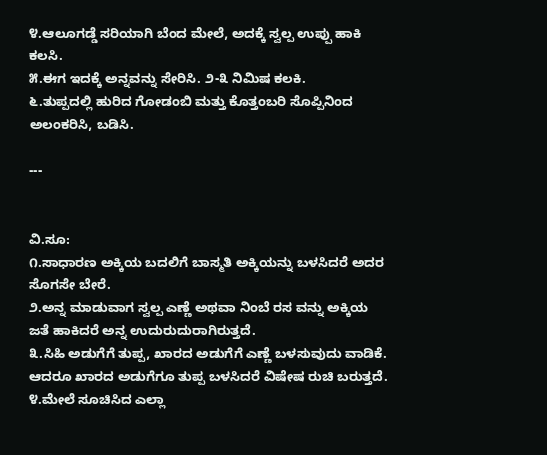೪.ಆಲೂಗಡ್ಡೆ ಸರಿಯಾಗಿ ಬೆಂದ ಮೇಲೆ, ಅದಕ್ಕೆ ಸ್ವಲ್ಪ ಉಪ್ಪು ಹಾಕಿ ಕಲಸಿ.
೫.ಈಗ ಇದಕ್ಕೆ ಅನ್ನವನ್ನು ಸೇರಿಸಿ. ೨-೩ ನಿಮಿಷ ಕಲಕಿ.
೬.ತುಪ್ಪದಲ್ಲಿ ಹುರಿದ ಗೋಡಂಬಿ ಮತ್ತು ಕೊತ್ತಂಬರಿ ಸೊಪ್ಪಿನಿಂದ ಅಲಂಕರಿಸಿ, ಬಡಿಸಿ.

---


ವಿ.ಸೂ:
೧.ಸಾಧಾರಣ ಅಕ್ಕಿಯ ಬದಲಿಗೆ ಬಾಸ್ಮತಿ ಅಕ್ಕಿಯನ್ನು ಬಳಸಿದರೆ ಅದರ ಸೊಗಸೇ ಬೇರೆ.
೨.ಅನ್ನ ಮಾಡುವಾಗ ಸ್ವಲ್ಪ ಎಣ್ಣೆ ಅಥವಾ ನಿಂಬೆ ರಸ ವನ್ನು ಅಕ್ಕಿಯ ಜತೆ ಹಾಕಿದರೆ ಅನ್ನ ಉದುರುದುರಾಗಿರುತ್ತದೆ.
೩.ಸಿಹಿ ಅಡುಗೆಗೆ ತುಪ್ಪ, ಖಾರದ ಅಡುಗೆಗೆ ಎಣ್ಣೆ ಬಳಸುವುದು ವಾಡಿಕೆ. ಆದರೂ ಖಾರದ ಅಡುಗೆಗೂ ತುಪ್ಪ ಬಳಸಿದರೆ ವಿಷೇಷ ರುಚಿ ಬರುತ್ತದೆ.
೪.ಮೇಲೆ ಸೂಚಿಸಿದ ಎಲ್ಲಾ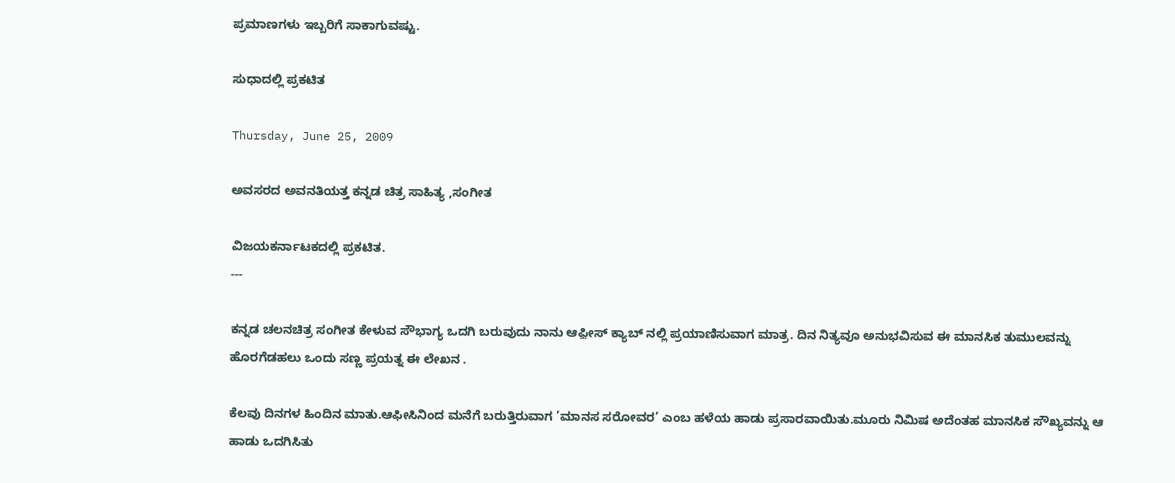ಪ್ರಮಾಣಗಳು ಇಬ್ಬರಿಗೆ ಸಾಕಾಗುವಷ್ಟು.

ಸುಧಾದಲ್ಲಿ ಪ್ರಕಟಿತ

Thursday, June 25, 2009

ಅವಸರದ ಅವನತಿಯತ್ತ ಕನ್ನಡ ಚಿತ್ರ ಸಾಹಿತ್ಯ ,ಸಂಗೀತ

ವಿಜಯಕರ್ನಾಟಕದಲ್ಲಿ ಪ್ರಕಟಿತ.
---

ಕನ್ನಡ ಚಲನಚಿತ್ರ ಸಂಗೀತ ಕೇಳುವ ಸೌಭಾಗ್ಯ ಒದಗಿ ಬರುವುದು ನಾನು ಆಫ಼ೀಸ್ ಕ್ಯಾಬ್ ನಲ್ಲಿ ಪ್ರಯಾಣಿಸುವಾಗ ಮಾತ್ರ. ದಿನ ನಿತ್ಯವೂ ಅನುಭವಿಸುವ ಈ ಮಾನಸಿಕ ತುಮುಲವನ್ನು ಹೊರಗೆಡಹಲು ಒಂದು ಸಣ್ಣ ಪ್ರಯತ್ನ ಈ ಲೇಖನ .

ಕೆಲವು ದಿನಗಳ ಹಿಂದಿನ ಮಾತು.ಆಫೀಸಿನಿಂದ ಮನೆಗೆ ಬರುತ್ತಿರುವಾಗ ’ಮಾನಸ ಸರೋವರ’ ಎಂಬ ಹಳೆಯ ಹಾಡು ಪ್ರಸಾರವಾಯಿತು.ಮೂರು ನಿಮಿಷ ಅದೆಂತಹ ಮಾನಸಿಕ ಸೌಖ್ಯವನ್ನು ಆ ಹಾಡು ಒದಗಿಸಿತು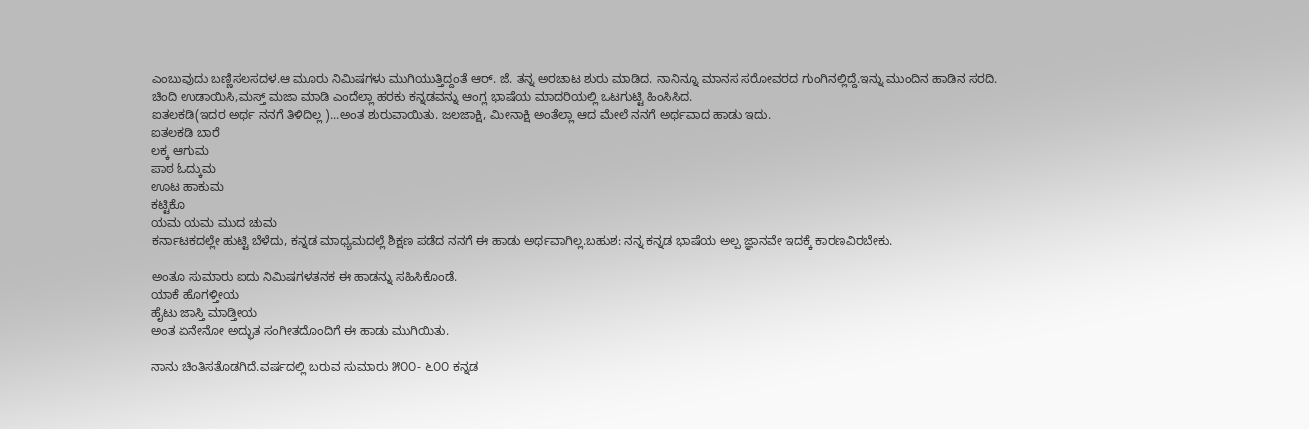ಎಂಬುವುದು ಬಣ್ಣಿಸಲಸದಳ.ಆ ಮೂರು ನಿಮಿಷಗಳು ಮುಗಿಯುತ್ತಿದ್ದಂತೆ ಆರ್. ಜೆ. ತನ್ನ ಅರಚಾಟ ಶುರು ಮಾಡಿದ. ನಾನಿನ್ನೂ ಮಾನಸ ಸರೋವರದ ಗುಂಗಿನಲ್ಲಿದ್ದೆ.ಇನ್ನು ಮುಂದಿನ ಹಾಡಿನ ಸರದಿ. ಚಿಂದಿ ಉಡಾಯಿಸಿ,ಮಸ್ತ್ ಮಜಾ ಮಾಡಿ ಎಂದೆಲ್ಲಾ ಹರಕು ಕನ್ನಡವನ್ನು ಆಂಗ್ಲ ಭಾಷೆಯ ಮಾದರಿಯಲ್ಲಿ ಒಟಗುಟ್ಟಿ ಹಿಂಸಿಸಿದ.
ಐತಲಕಡಿ(ಇದರ ಅರ್ಥ ನನಗೆ ತಿಳಿದಿಲ್ಲ )...ಅಂತ ಶುರುವಾಯಿತು. ಜಲಜಾಕ್ಷಿ, ಮೀನಾಕ್ಷಿ ಅಂತೆಲ್ಲಾ ಆದ ಮೇಲೆ ನನಗೆ ಅರ್ಥವಾದ ಹಾಡು ಇದು.
ಐತಲಕಡಿ ಬಾರೆ
ಲಕ್ಕ ಆಗುಮ
ಪಾಠ ಓದ್ಕುಮ
ಊಟ ಹಾಕುಮ
ಕಟ್ಟಿಕೊ
ಯಮ ಯಮ ಮುದ ಚುಮ
ಕರ್ನಾಟಕದಲ್ಲೇ ಹುಟ್ಟಿ ಬೆಳೆದು, ಕನ್ನಡ ಮಾಧ್ಯಮದಲ್ಲೆ ಶಿಕ್ಷಣ ಪಡೆದ ನನಗೆ ಈ ಹಾಡು ಅರ್ಥವಾಗಿಲ್ಲ.ಬಹುಶ: ನನ್ನ ಕನ್ನಡ ಭಾಷೆಯ ಅಲ್ಪ ಜ್ಞಾನವೇ ಇದಕ್ಕೆ ಕಾರಣವಿರಬೇಕು.

ಅಂತೂ ಸುಮಾರು ಐದು ನಿಮಿಷಗಳತನಕ ಈ ಹಾಡನ್ನು ಸಹಿಸಿಕೊಂಡೆ.
ಯಾಕೆ ಹೊಗಳ್ತೀಯ
ಹೈಟು ಜಾಸ್ತಿ ಮಾಡ್ತೀಯ
ಅಂತ ಏನೇನೋ ಅದ್ಭುತ ಸಂಗೀತದೊಂದಿಗೆ ಈ ಹಾಡು ಮುಗಿಯಿತು.

ನಾನು ಚಿಂತಿಸತೊಡಗಿದೆ.ವರ್ಷದಲ್ಲಿ ಬರುವ ಸುಮಾರು ೫೦೦- ೬೦೦ ಕನ್ನಡ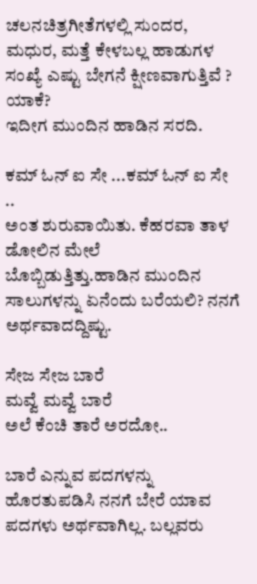ಚಲನಚಿತ್ರಗೀತೆಗಳಲ್ಲಿ ಸುಂದರ, ಮಧುರ, ಮತ್ತೆ ಕೇಳಬಲ್ಲ ಹಾಡುಗಳ ಸಂಖ್ಯೆ ಎಷ್ಟು ಬೇಗನೆ ಕ್ಷೀಣವಾಗುತ್ತಿವೆ ? ಯಾಕೆ?
ಇದೀಗ ಮುಂದಿನ ಹಾಡಿನ ಸರದಿ.

ಕಮ್ ಓನ್ ಐ ಸೇ ...ಕಮ್ ಓನ್ ಐ ಸೇ ..
ಅಂತ ಶುರುವಾಯಿತು. ಕೆಹರವಾ ತಾಳ ಡೋಲಿನ ಮೇಲೆ ಬೊಬ್ಬಿಡುತ್ತಿತ್ತು.ಹಾಡಿನ ಮುಂದಿನ ಸಾಲುಗಳನ್ನು ಏನೆಂದು ಬರೆಯಲಿ? ನನಗೆ ಅರ್ಥವಾದದ್ದಿಷ್ಟು.

ಸೇಜ ಸೇಜ ಬಾರೆ
ಮವ್ವೆ ಮವ್ವೆ ಬಾರೆ
ಅಲೆ ಕೆಂಚಿ ತಾರೆ ಅರದೋ..

ಬಾರೆ ಎನ್ನುವ ಪದಗಳನ್ನು ಹೊರತುಪಡಿಸಿ ನನಗೆ ಬೇರೆ ಯಾವ ಪದಗಳು ಅರ್ಥವಾಗಿಲ್ಲ. ಬಲ್ಲವರು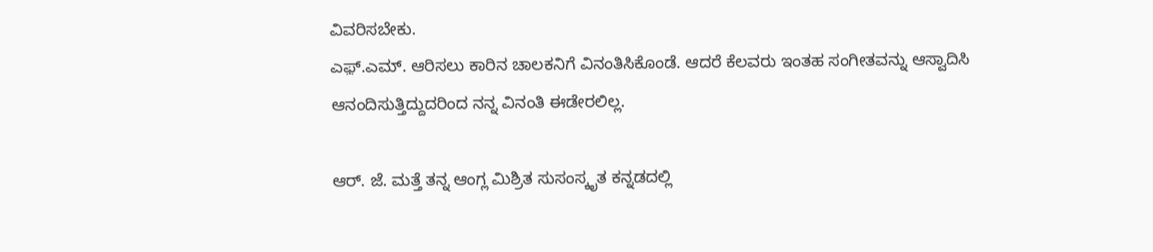ವಿವರಿಸಬೇಕು.
ಎಫ಼್.ಎಮ್. ಆರಿಸಲು ಕಾರಿನ ಚಾಲಕನಿಗೆ ವಿನಂತಿಸಿಕೊಂಡೆ. ಆದರೆ ಕೆಲವರು ಇಂತಹ ಸಂಗೀತವನ್ನು ಆಸ್ವಾದಿಸಿ ಆನಂದಿಸುತ್ತಿದ್ದುದರಿಂದ ನನ್ನ ವಿನಂತಿ ಈಡೇರಲಿಲ್ಲ.

ಆರ್. ಜೆ. ಮತ್ತೆ ತನ್ನ ಆಂಗ್ಲ ಮಿಶ್ರಿತ ಸುಸಂಸ್ಕೃತ ಕನ್ನಡದಲ್ಲಿ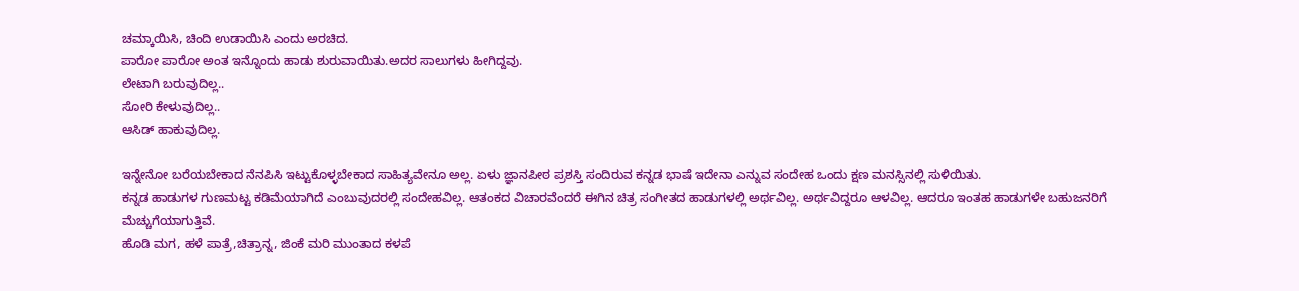ಚಮ್ಕಾಯಿಸಿ, ಚಿಂದಿ ಉಡಾಯಿಸಿ ಎಂದು ಅರಚಿದ.
ಪಾರೋ ಪಾರೋ ಅಂತ ಇನ್ನೊಂದು ಹಾಡು ಶುರುವಾಯಿತು.ಅದರ ಸಾಲುಗಳು ಹೀಗಿದ್ದವು.
ಲೇಟಾಗಿ ಬರುವುದಿಲ್ಲ..
ಸೋರಿ ಕೇಳುವುದಿಲ್ಲ..
ಆಸಿಡ್ ಹಾಕುವುದಿಲ್ಲ.

ಇನ್ನೇನೋ ಬರೆಯಬೇಕಾದ ನೆನಪಿಸಿ ಇಟ್ಟುಕೊಳ್ಳಬೇಕಾದ ಸಾಹಿತ್ಯವೇನೂ ಅಲ್ಲ. ಏಳು ಜ್ಞಾನಪೀಠ ಪ್ರಶಸ್ತಿ ಸಂದಿರುವ ಕನ್ನಡ ಭಾಷೆ ಇದೇನಾ ಎನ್ನುವ ಸಂದೇಹ ಒಂದು ಕ್ಷಣ ಮನಸ್ಸಿನಲ್ಲಿ ಸುಳಿಯಿತು.
ಕನ್ನಡ ಹಾಡುಗಳ ಗುಣಮಟ್ಟ ಕಡಿಮೆಯಾಗಿದೆ ಎಂಬುವುದರಲ್ಲಿ ಸಂದೇಹವಿಲ್ಲ. ಆತಂಕದ ವಿಚಾರವೆಂದರೆ ಈಗಿನ ಚಿತ್ರ ಸಂಗೀತದ ಹಾಡುಗಳಲ್ಲಿ ಅರ್ಥವಿಲ್ಲ. ಅರ್ಥವಿದ್ದರೂ ಆಳವಿಲ್ಲ. ಆದರೂ ಇಂತಹ ಹಾಡುಗಳೇ ಬಹುಜನರಿಗೆ ಮೆಚ್ಚುಗೆಯಾಗುತ್ತಿವೆ.
ಹೊಡಿ ಮಗ, ಹಳೆ ಪಾತ್ರೆ,ಚಿತ್ರಾನ್ನ, ಜಿಂಕೆ ಮರಿ ಮುಂತಾದ ಕಳಪೆ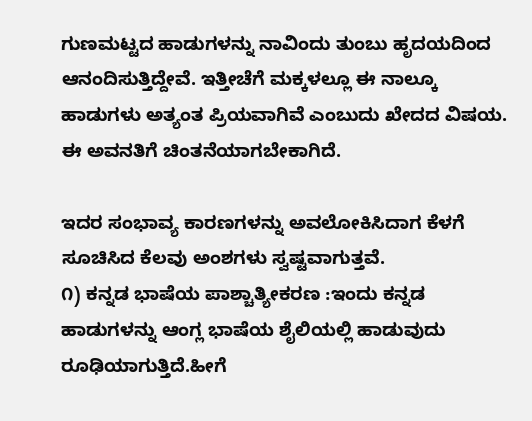ಗುಣಮಟ್ಟದ ಹಾಡುಗಳನ್ನು ನಾವಿಂದು ತುಂಬು ಹೃದಯದಿಂದ ಆನಂದಿಸುತ್ತಿದ್ದೇವೆ. ಇತ್ತೀಚೆಗೆ ಮಕ್ಕಳಲ್ಲೂ ಈ ನಾಲ್ಕೂ ಹಾಡುಗಳು ಅತ್ಯಂತ ಪ್ರಿಯವಾಗಿವೆ ಎಂಬುದು ಖೇದದ ವಿಷಯ. ಈ ಅವನತಿಗೆ ಚಿಂತನೆಯಾಗಬೇಕಾಗಿದೆ.

ಇದರ ಸಂಭಾವ್ಯ ಕಾರಣಗಳನ್ನು ಅವಲೋಕಿಸಿದಾಗ ಕೆಳಗೆ ಸೂಚಿಸಿದ ಕೆಲವು ಅಂಶಗಳು ಸ್ವಷ್ಟವಾಗುತ್ತವೆ.
೧) ಕನ್ನಡ ಭಾಷೆಯ ಪಾಶ್ಚಾತ್ಯೀಕರಣ :ಇಂದು ಕನ್ನಡ ಹಾಡುಗಳನ್ನು ಆಂಗ್ಲ ಭಾಷೆಯ ಶೈಲಿಯಲ್ಲಿ ಹಾಡುವುದು ರೂಢಿಯಾಗುತ್ತಿದೆ.ಹೀಗೆ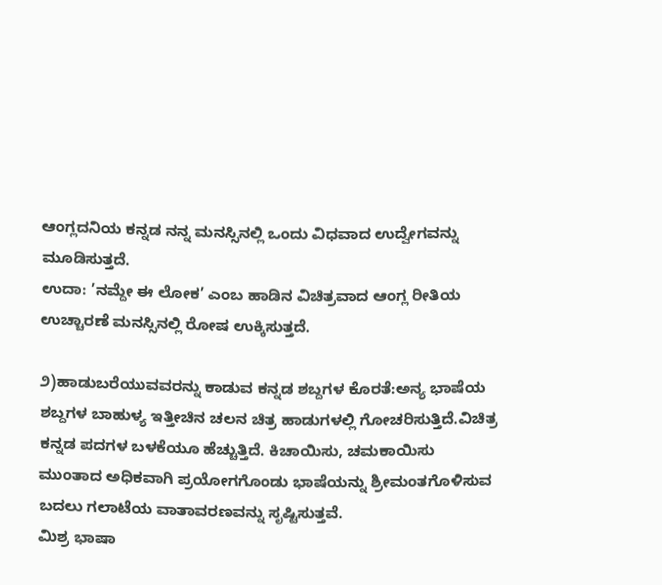ಆಂಗ್ಲದನಿಯ ಕನ್ನಡ ನನ್ನ ಮನಸ್ಸಿನಲ್ಲಿ ಒಂದು ವಿಧವಾದ ಉದ್ವೇಗವನ್ನು ಮೂಡಿಸುತ್ತದೆ.
ಉದಾ: ’ನಮ್ದೇ ಈ ಲೋಕ’ ಎಂಬ ಹಾಡಿನ ವಿಚಿತ್ರವಾದ ಆಂಗ್ಲ ರೀತಿಯ ಉಚ್ಚಾರಣೆ ಮನಸ್ಸಿನಲ್ಲಿ ರೋಷ ಉಕ್ಕಿಸುತ್ತದೆ.

೨)ಹಾಡುಬರೆಯುವವರನ್ನು ಕಾಡುವ ಕನ್ನಡ ಶಬ್ದಗಳ ಕೊರತೆ:ಅನ್ಯ ಭಾಷೆಯ ಶಬ್ದಗಳ ಬಾಹುಳ್ಯ ಇತ್ತೀಚಿನ ಚಲನ ಚಿತ್ರ ಹಾಡುಗಳಲ್ಲಿ ಗೋಚರಿಸುತ್ತಿದೆ.ವಿಚಿತ್ರ ಕನ್ನಡ ಪದಗಳ ಬಳಕೆಯೂ ಹೆಚ್ಚುತ್ತಿದೆ. ಕಿಚಾಯಿಸು, ಚಮಕಾಯಿಸು ಮುಂತಾದ ಅಧಿಕವಾಗಿ ಪ್ರಯೋಗಗೊಂಡು ಭಾಷೆಯನ್ನು ಶ್ರೀಮಂತಗೊಳಿಸುವ ಬದಲು ಗಲಾಟೆಯ ವಾತಾವರಣವನ್ನು ಸೃಷ್ಟಿಸುತ್ತವೆ.
ಮಿಶ್ರ ಭಾಷಾ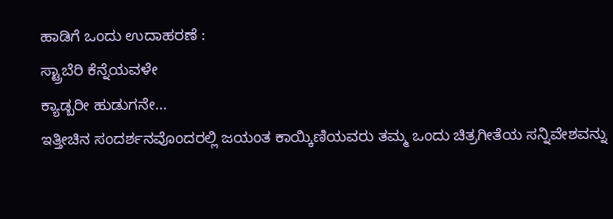ಹಾಡಿಗೆ ಒಂದು ಉದಾಹರಣೆ :
ಸ್ಟ್ರಾಬೆರಿ ಕೆನ್ನೆಯವಳೇ
ಕ್ಯಾಡ್ಬರೀ ಹುಡುಗನೇ...
ಇತ್ತೀಚಿನ ಸಂದರ್ಶನವೊಂದರಲ್ಲಿ ಜಯಂತ ಕಾಯ್ಕಿಣಿಯವರು ತಮ್ಮ ಒಂದು ಚಿತ್ರಗೀತೆಯ ಸನ್ನಿವೇಶವನ್ನು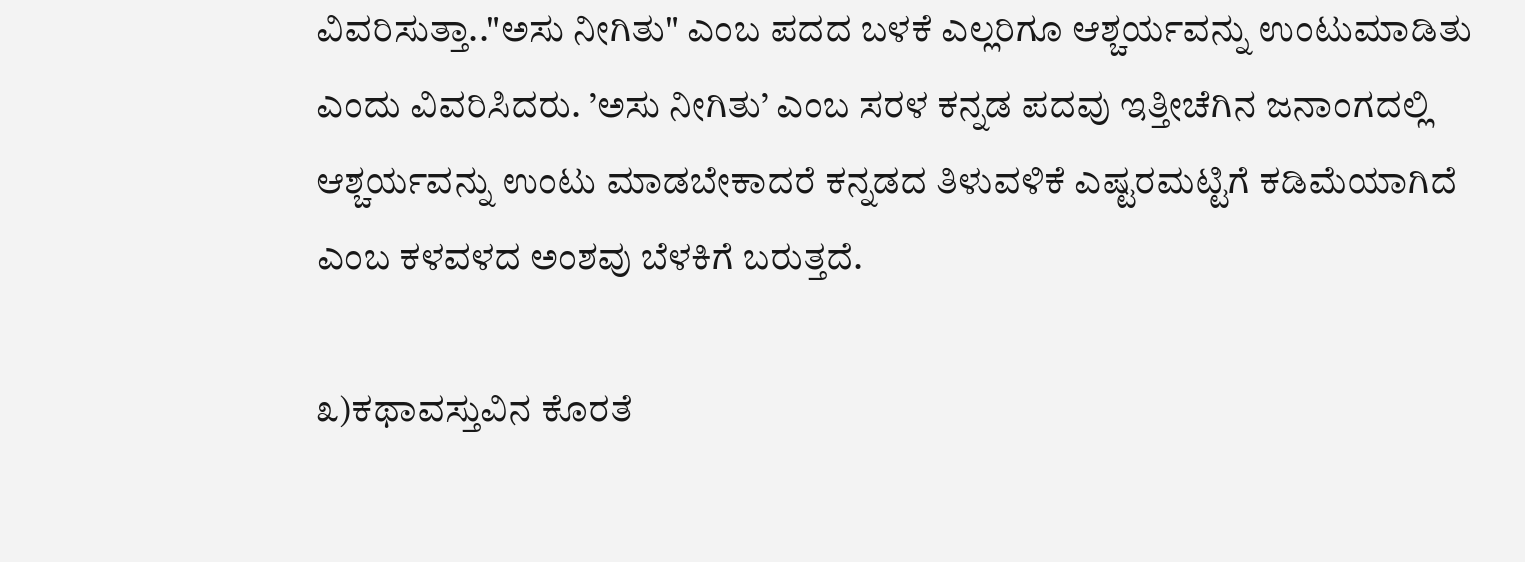ವಿವರಿಸುತ್ತಾ.."ಅಸು ನೀಗಿತು" ಎಂಬ ಪದದ ಬಳಕೆ ಎಲ್ಲರಿಗೂ ಆಶ್ಚರ್ಯವನ್ನು ಉಂಟುಮಾಡಿತು ಎಂದು ವಿವರಿಸಿದರು. ’ಅಸು ನೀಗಿತು’ ಎಂಬ ಸರಳ ಕನ್ನಡ ಪದವು ಇತ್ತೀಚೆಗಿನ ಜನಾಂಗದಲ್ಲಿ ಆಶ್ಚರ್ಯವನ್ನು ಉಂಟು ಮಾಡಬೇಕಾದರೆ ಕನ್ನಡದ ತಿಳುವಳಿಕೆ ಎಷ್ಟರಮಟ್ಟಿಗೆ ಕಡಿಮೆಯಾಗಿದೆ ಎಂಬ ಕಳವಳದ ಅಂಶವು ಬೆಳಕಿಗೆ ಬರುತ್ತದೆ.

೩)ಕಥಾವಸ್ತುವಿನ ಕೊರತೆ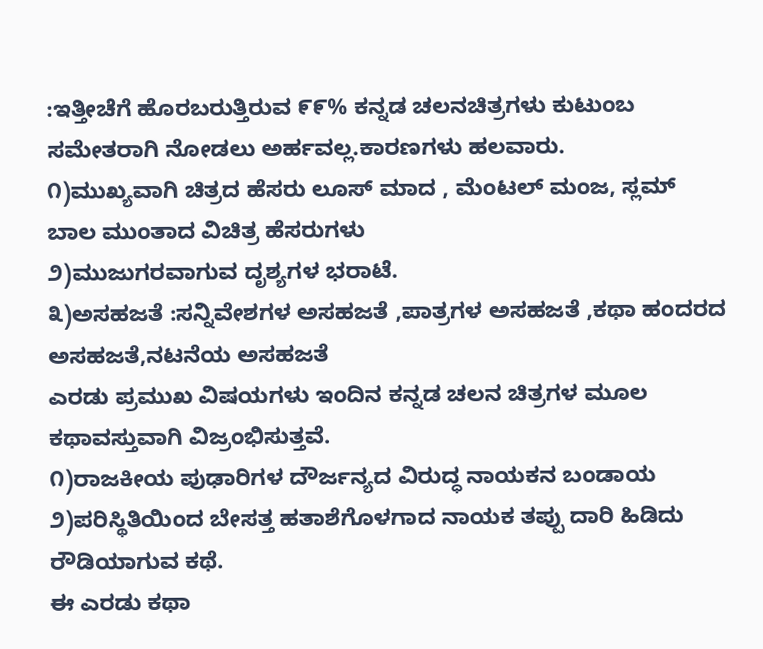:ಇತ್ತೀಚೆಗೆ ಹೊರಬರುತ್ತಿರುವ ೯೯% ಕನ್ನಡ ಚಲನಚಿತ್ರಗಳು ಕುಟುಂಬ ಸಮೇತರಾಗಿ ನೋಡಲು ಅರ್ಹವಲ್ಲ.ಕಾರಣಗಳು ಹಲವಾರು.
೧)ಮುಖ್ಯವಾಗಿ ಚಿತ್ರದ ಹೆಸರು ಲೂಸ್ ಮಾದ , ಮೆಂಟಲ್ ಮಂಜ, ಸ್ಲಮ್ ಬಾಲ ಮುಂತಾದ ವಿಚಿತ್ರ ಹೆಸರುಗಳು
೨)ಮುಜುಗರವಾಗುವ ದೃಶ್ಯಗಳ ಭರಾಟೆ.
೩)ಅಸಹಜತೆ :ಸನ್ನಿವೇಶಗಳ ಅಸಹಜತೆ ,ಪಾತ್ರಗಳ ಅಸಹಜತೆ ,ಕಥಾ ಹಂದರದ ಅಸಹಜತೆ,ನಟನೆಯ ಅಸಹಜತೆ
ಎರಡು ಪ್ರಮುಖ ವಿಷಯಗಳು ಇಂದಿನ ಕನ್ನಡ ಚಲನ ಚಿತ್ರಗಳ ಮೂಲ ಕಥಾವಸ್ತುವಾಗಿ ವಿಜ್ರಂಭಿಸುತ್ತವೆ.
೧)ರಾಜಕೀಯ ಪುಢಾರಿಗಳ ದೌರ್ಜನ್ಯದ ವಿರುದ್ಧ ನಾಯಕನ ಬಂಡಾಯ
೨)ಪರಿಸ್ಥಿತಿಯಿಂದ ಬೇಸತ್ತ ಹತಾಶೆಗೊಳಗಾದ ನಾಯಕ ತಪ್ಪು ದಾರಿ ಹಿಡಿದು ರೌಡಿಯಾಗುವ ಕಥೆ.
ಈ ಎರಡು ಕಥಾ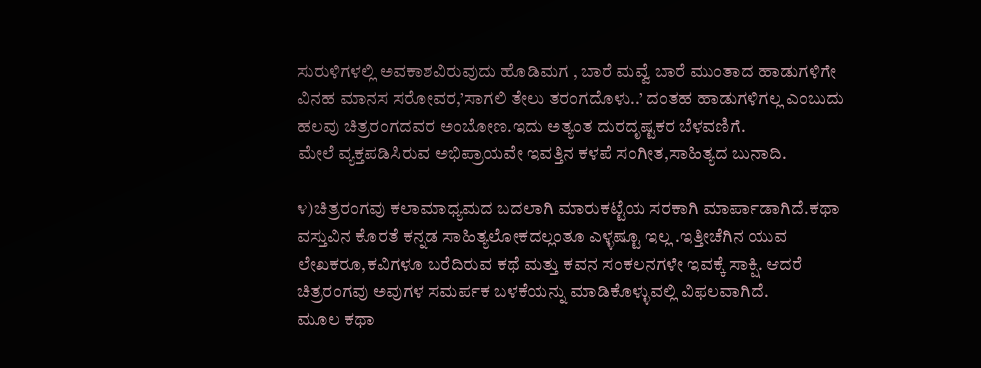ಸುರುಳಿಗಳಲ್ಲಿ ಅವಕಾಶವಿರುವುದು ಹೊಡಿಮಗ , ಬಾರೆ ಮವ್ವೆ ಬಾರೆ ಮುಂತಾದ ಹಾಡುಗಳಿಗೇ ವಿನಹ ಮಾನಸ ಸರೋವರ,’ಸಾಗಲಿ ತೇಲು ತರಂಗದೊಳು..’ ದಂತಹ ಹಾಡುಗಳಿಗಲ್ಲ ಎಂಬುದು ಹಲವು ಚಿತ್ರರಂಗದವರ ಅಂಬೋಣ.ಇದು ಅತ್ಯಂತ ದುರದೃಷ್ಟಕರ ಬೆಳವಣಿಗೆ.
ಮೇಲೆ ವ್ಯಕ್ತಪಡಿಸಿರುವ ಅಭಿಪ್ರಾಯವೇ ಇವತ್ತಿನ ಕಳಪೆ ಸಂಗೀತ,ಸಾಹಿತ್ಯದ ಬುನಾದಿ.

೪)ಚಿತ್ರರಂಗವು ಕಲಾಮಾಧ್ಯಮದ ಬದಲಾಗಿ ಮಾರುಕಟ್ಟೆಯ ಸರಕಾಗಿ ಮಾರ್ಪಾಡಾಗಿದೆ.ಕಥಾ ವಸ್ತುವಿನ ಕೊರತೆ ಕನ್ನಡ ಸಾಹಿತ್ಯಲೋಕದಲ್ಲಂತೂ ಎಳ್ಳಷ್ಟೂ ಇಲ್ಲ .ಇತ್ತೀಚೆಗಿನ ಯುವ ಲೇಖಕರೂ,ಕವಿಗಳೂ ಬರೆದಿರುವ ಕಥೆ ಮತ್ತು ಕವನ ಸಂಕಲನಗಳೇ ಇವಕ್ಕೆ ಸಾಕ್ಷಿ. ಆದರೆ ಚಿತ್ರರಂಗವು ಅವುಗಳ ಸಮರ್ಪಕ ಬಳಕೆಯನ್ನು ಮಾಡಿಕೊಳ್ಳುವಲ್ಲಿ ವಿಫಲವಾಗಿದೆ.
ಮೂಲ ಕಥಾ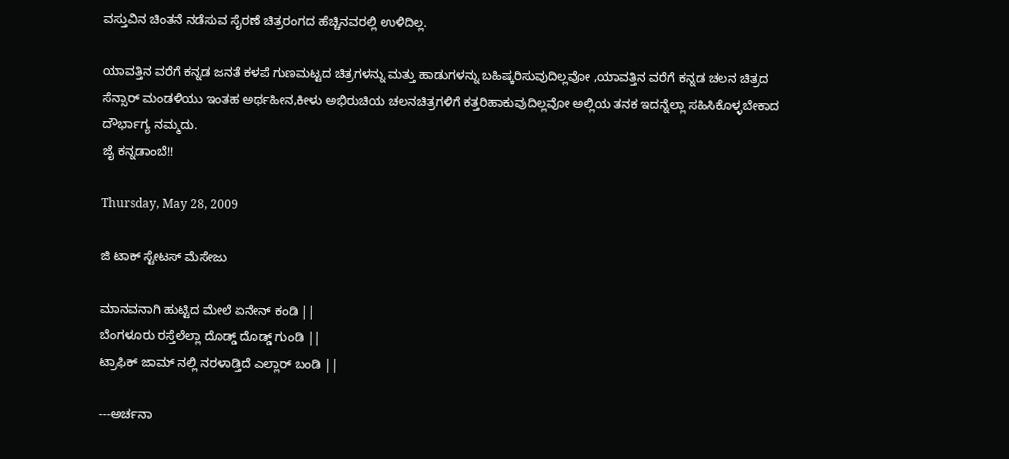ವಸ್ತುವಿನ ಚಿಂತನೆ ನಡೆಸುವ ಸೈರಣೆ ಚಿತ್ರರಂಗದ ಹೆಚ್ಚಿನವರಲ್ಲಿ ಉಳಿದಿಲ್ಲ.

ಯಾವತ್ತಿನ ವರೆಗೆ ಕನ್ನಡ ಜನತೆ ಕಳಪೆ ಗುಣಮಟ್ಟದ ಚಿತ್ರಗಳನ್ನು ಮತ್ತು ಹಾಡುಗಳನ್ನು ಬಹಿಷ್ಕರಿಸುವುದಿಲ್ಲವೋ ,ಯಾವತ್ತಿನ ವರೆಗೆ ಕನ್ನಡ ಚಲನ ಚಿತ್ರದ ಸೆನ್ಸಾರ್ ಮಂಡಳಿಯು ಇಂತಹ ಅರ್ಥಹೀನ,ಕೀಳು ಅಭಿರುಚಿಯ ಚಲನಚಿತ್ರಗಳಿಗೆ ಕತ್ತರಿಹಾಕುವುದಿಲ್ಲವೋ ಅಲ್ಲಿಯ ತನಕ ಇದನ್ನೆಲ್ಲಾ ಸಹಿಸಿಕೊಳ್ಳಬೇಕಾದ ದೌರ್ಭಾಗ್ಯ ನಮ್ಮದು.
ಜೈ ಕನ್ನಡಾಂಬೆ!!

Thursday, May 28, 2009

ಜಿ ಟಾಕ್ ಸ್ಟೇಟಸ್ ಮೆಸೇಜು

ಮಾನವನಾಗಿ ಹುಟ್ಟಿದ ಮೇಲೆ ಏನೇನ್ ಕಂಡಿ ||
ಬೆಂಗಳೂರು ರಸ್ತೆಲೆಲ್ಲಾ ದೊಡ್ಡ್ ದೊಡ್ಡ್ ಗುಂಡಿ ||
ಟ್ರಾಫಿಕ್ ಜಾಮ್ ನಲ್ಲಿ ನರಳಾಡ್ತಿದೆ ಎಲ್ಲಾರ್ ಬಂಡಿ ||

---ಅರ್ಚನಾ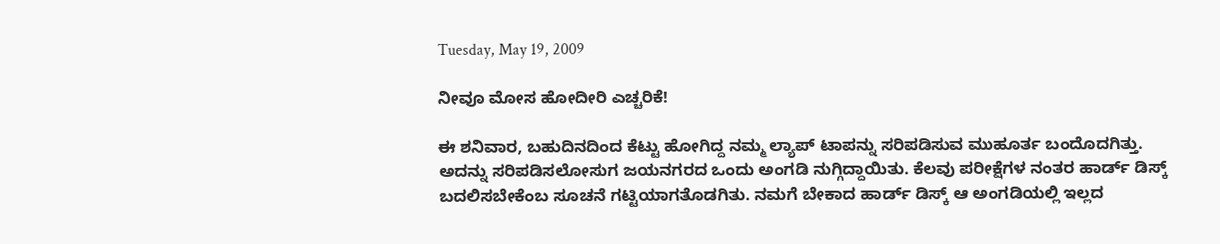Tuesday, May 19, 2009

ನೀವೂ ಮೋಸ ಹೋದೀರಿ ಎಚ್ಚರಿಕೆ!

ಈ ಶನಿವಾರ, ಬಹುದಿನದಿಂದ ಕೆಟ್ಟು ಹೋಗಿದ್ದ ನಮ್ಮ ಲ್ಯಾಪ್ ಟಾಪನ್ನು ಸರಿಪಡಿಸುವ ಮುಹೂರ್ತ ಬಂದೊದಗಿತ್ತು. ಅದನ್ನು ಸರಿಪಡಿಸಲೋಸುಗ ಜಯನಗರದ ಒಂದು ಅಂಗಡಿ ನುಗ್ಗಿದ್ದಾಯಿತು. ಕೆಲವು ಪರೀಕ್ಷೆಗಳ ನಂತರ ಹಾರ್ಡ್ ಡಿಸ್ಕ್ ಬದಲಿಸಬೇಕೆಂಬ ಸೂಚನೆ ಗಟ್ಟಿಯಾಗತೊಡಗಿತು. ನಮಗೆ ಬೇಕಾದ ಹಾರ್ಡ್ ಡಿಸ್ಕ್ ಆ ಅಂಗಡಿಯಲ್ಲಿ ಇಲ್ಲದ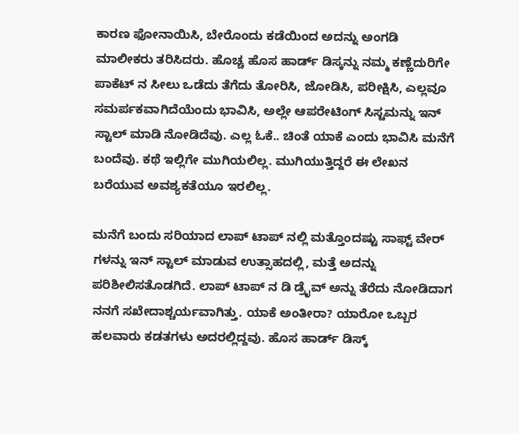ಕಾರಣ ಫೋನಾಯಿಸಿ, ಬೇರೊಂದು ಕಡೆಯಿಂದ ಅದನ್ನು ಅಂಗಡಿ ಮಾಲೀಕರು ತರಿಸಿದರು. ಹೊಚ್ಚ ಹೊಸ ಹಾರ್ಡ್ ಡಿಸ್ಕನ್ನು ನಮ್ಮ ಕಣ್ಣೆದುರಿಗೇ ಪಾಕೆಟ್ ನ ಸೀಲು ಒಡೆದು ತೆಗೆದು ತೋರಿಸಿ, ಜೋಡಿಸಿ, ಪರೀಕ್ಷಿಸಿ, ಎಲ್ಲವೂ ಸಮರ್ಪಕವಾಗಿದೆಯೆಂದು ಭಾವಿಸಿ, ಅಲ್ಲೇ ಆಪರೇಟಿಂಗ್ ಸಿಸ್ಟಮನ್ನು ಇನ್ ಸ್ಟಾಲ್ ಮಾಡಿ ನೋಡಿದೆವು. ಎಲ್ಲ ಓಕೆ.. ಚಿಂತೆ ಯಾಕೆ ಎಂದು ಭಾವಿಸಿ ಮನೆಗೆ ಬಂದೆವು. ಕಥೆ ಇಲ್ಲಿಗೇ ಮುಗಿಯಲಿಲ್ಲ. ಮುಗಿಯುತ್ತಿದ್ದರೆ ಈ ಲೇಖನ ಬರೆಯುವ ಅವಶ್ಯಕತೆಯೂ ಇರಲಿಲ್ಲ.

ಮನೆಗೆ ಬಂದು ಸರಿಯಾದ ಲಾಪ್ ಟಾಪ್ ನಲ್ಲಿ ಮತ್ತೊಂದಷ್ಟು ಸಾಫ್ಟ್ ವೇರ್ ಗಳನ್ನು ಇನ್ ಸ್ಟಾಲ್ ಮಾಡುವ ಉತ್ಸಾಹದಲ್ಲಿ, ಮತ್ತೆ ಅದನ್ನು ಪರಿಶೀಲಿಸತೊಡಗಿದೆ. ಲಾಪ್ ಟಾಪ್ ನ ಡಿ ಡ್ರೈವ್ ಅನ್ನು ತೆರೆದು ನೋಡಿದಾಗ ನನಗೆ ಸಖೇದಾಶ್ಚರ್ಯವಾಗಿತ್ತು. ಯಾಕೆ ಅಂತೀರಾ? ಯಾರೋ ಒಬ್ಬರ ಹಲವಾರು ಕಡತಗಳು ಅದರಲ್ಲಿದ್ದವು. ಹೊಸ ಹಾರ್ಡ್ ಡಿಸ್ಕ್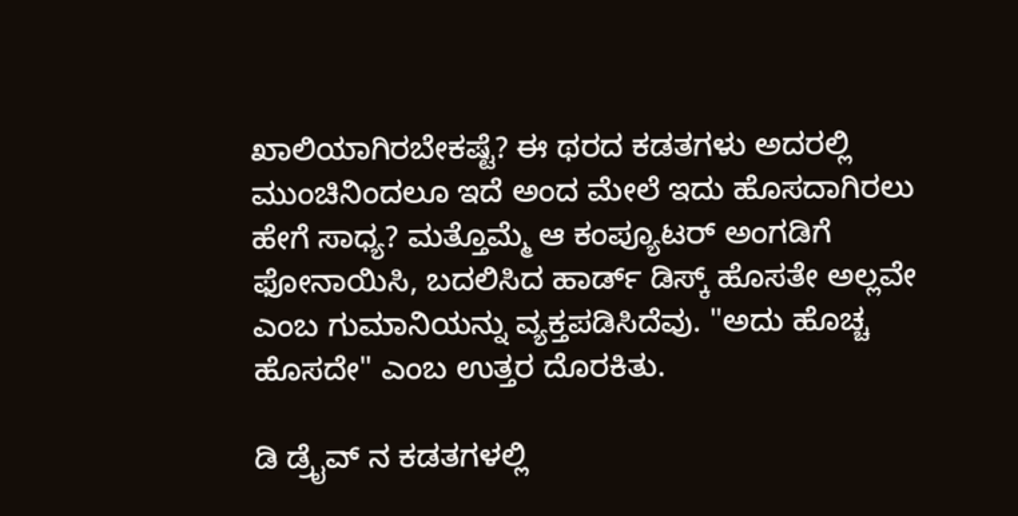ಖಾಲಿಯಾಗಿರಬೇಕಷ್ಟೆ? ಈ ಥರದ ಕಡತಗಳು ಅದರಲ್ಲಿ ಮುಂಚಿನಿಂದಲೂ ಇದೆ ಅಂದ ಮೇಲೆ ಇದು ಹೊಸದಾಗಿರಲು ಹೇಗೆ ಸಾಧ್ಯ? ಮತ್ತೊಮ್ಮೆ ಆ ಕಂಪ್ಯೂಟರ್ ಅಂಗಡಿಗೆ ಫೋನಾಯಿಸಿ, ಬದಲಿಸಿದ ಹಾರ್ಡ್ ಡಿಸ್ಕ್ ಹೊಸತೇ ಅಲ್ಲವೇ ಎಂಬ ಗುಮಾನಿಯನ್ನು ವ್ಯಕ್ತಪಡಿಸಿದೆವು. "ಅದು ಹೊಚ್ಚ ಹೊಸದೇ" ಎಂಬ ಉತ್ತರ ದೊರಕಿತು.

ಡಿ ಡ್ರೈವ್ ನ ಕಡತಗಳಲ್ಲಿ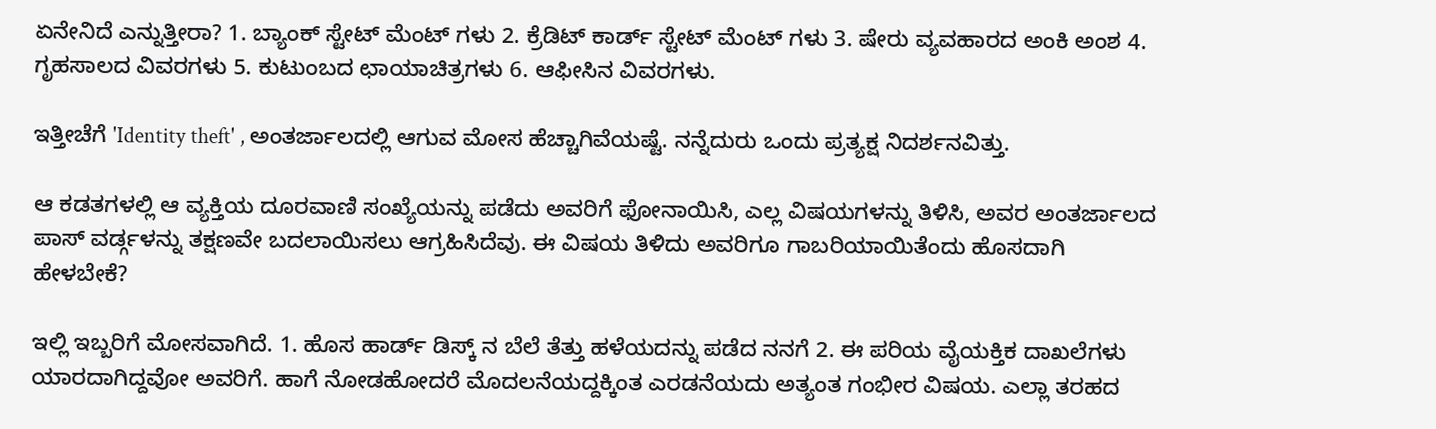ಏನೇನಿದೆ ಎನ್ನುತ್ತೀರಾ? 1. ಬ್ಯಾಂಕ್ ಸ್ಟೇಟ್ ಮೆಂಟ್ ಗಳು 2. ಕ್ರೆಡಿಟ್ ಕಾರ್ಡ್ ಸ್ಟೇಟ್ ಮೆಂಟ್ ಗಳು 3. ಷೇರು ವ್ಯವಹಾರದ ಅಂಕಿ ಅಂಶ 4. ಗೃಹಸಾಲದ ವಿವರಗಳು 5. ಕುಟುಂಬದ ಛಾಯಾಚಿತ್ರಗಳು 6. ಆಫೀಸಿನ ವಿವರಗಳು.

ಇತ್ತೀಚೆಗೆ 'Identity theft' , ಅಂತರ್ಜಾಲದಲ್ಲಿ ಆಗುವ ಮೋಸ ಹೆಚ್ಚಾಗಿವೆಯಷ್ಟೆ. ನನ್ನೆದುರು ಒಂದು ಪ್ರತ್ಯಕ್ಷ ನಿದರ್ಶನವಿತ್ತು.

ಆ ಕಡತಗಳಲ್ಲಿ ಆ ವ್ಯಕ್ತಿಯ ದೂರವಾಣಿ ಸಂಖ್ಯೆಯನ್ನು ಪಡೆದು ಅವರಿಗೆ ಫೋನಾಯಿಸಿ, ಎಲ್ಲ ವಿಷಯಗಳನ್ನು ತಿಳಿಸಿ, ಅವರ ಅಂತರ್ಜಾಲದ ಪಾಸ್ ವರ್ಡ್ಗಳನ್ನು ತಕ್ಷಣವೇ ಬದಲಾಯಿಸಲು ಆಗ್ರಹಿಸಿದೆವು. ಈ ವಿಷಯ ತಿಳಿದು ಅವರಿಗೂ ಗಾಬರಿಯಾಯಿತೆಂದು ಹೊಸದಾಗಿ ಹೇಳಬೇಕೆ?

ಇಲ್ಲಿ ಇಬ್ಬರಿಗೆ ಮೋಸವಾಗಿದೆ. 1. ಹೊಸ ಹಾರ್ಡ್ ಡಿಸ್ಕ್ ನ ಬೆಲೆ ತೆತ್ತು ಹಳೆಯದನ್ನು ಪಡೆದ ನನಗೆ 2. ಈ ಪರಿಯ ವೈಯಕ್ತಿಕ ದಾಖಲೆಗಳು ಯಾರದಾಗಿದ್ದವೋ ಅವರಿಗೆ. ಹಾಗೆ ನೋಡಹೋದರೆ ಮೊದಲನೆಯದ್ದಕ್ಕಿಂತ ಎರಡನೆಯದು ಅತ್ಯಂತ ಗಂಭೀರ ವಿಷಯ. ಎಲ್ಲಾ ತರಹದ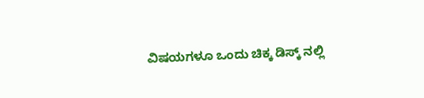ವಿಷಯಗಳೂ ಒಂದು ಚಿಕ್ಕ ಡಿಸ್ಕ್ ನಲ್ಲಿ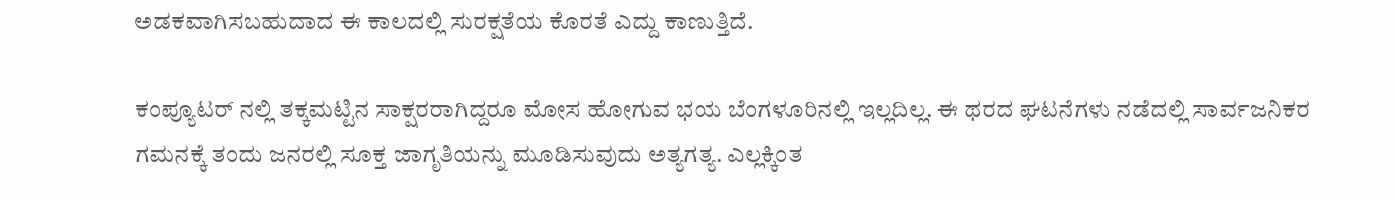ಅಡಕವಾಗಿಸಬಹುದಾದ ಈ ಕಾಲದಲ್ಲಿ ಸುರಕ್ಷತೆಯ ಕೊರತೆ ಎದ್ದು ಕಾಣುತ್ತಿದೆ.

ಕಂಪ್ಯೂಟರ್ ನಲ್ಲಿ ತಕ್ಕಮಟ್ಟಿನ ಸಾಕ್ಷರರಾಗಿದ್ದರೂ ಮೋಸ ಹೋಗುವ ಭಯ ಬೆಂಗಳೂರಿನಲ್ಲಿ ಇಲ್ಲದಿಲ್ಲ. ಈ ಥರದ ಘಟನೆಗಳು ನಡೆದಲ್ಲಿ ಸಾರ್ವಜನಿಕರ ಗಮನಕ್ಕೆ ತಂದು ಜನರಲ್ಲಿ ಸೂಕ್ತ ಜಾಗೃತಿಯನ್ನು ಮೂಡಿಸುವುದು ಅತ್ಯಗತ್ಯ. ಎಲ್ಲಕ್ಕಿಂತ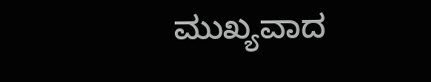ಮುಖ್ಯವಾದ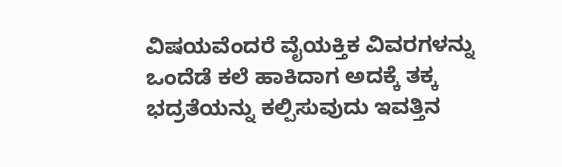ವಿಷಯವೆಂದರೆ ವೈಯಕ್ತಿಕ ವಿವರಗಳನ್ನು ಒಂದೆಡೆ ಕಲೆ ಹಾಕಿದಾಗ ಅದಕ್ಕೆ ತಕ್ಕ ಭದ್ರತೆಯನ್ನು ಕಲ್ಪಿಸುವುದು ಇವತ್ತಿನ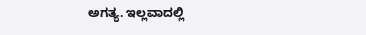ಅಗತ್ಯ. ಇಲ್ಲವಾದಲ್ಲಿ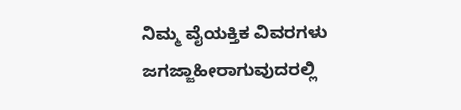ನಿಮ್ಮ ವೈಯಕ್ತಿಕ ವಿವರಗಳು ಜಗಜ್ಜಾಹೀರಾಗುವುದರಲ್ಲಿ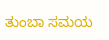ತುಂಬಾ ಸಮಯ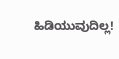ಹಿಡಿಯುವುದಿಲ್ಲ!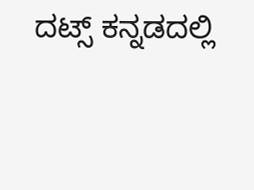ದಟ್ಸ್ ಕನ್ನಡದಲ್ಲಿ